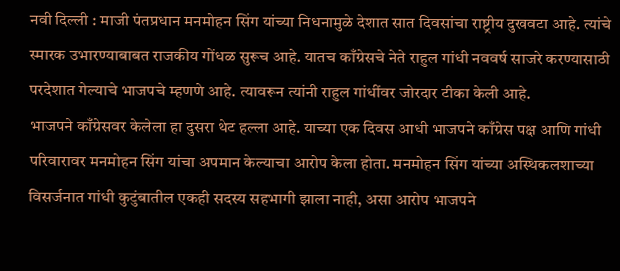नवी दिल्ली : माजी पंतप्रधान मनमोहन सिंग यांच्या निधनामुळे देशात सात दिवसांचा राष्ट्रीय दुखवटा आहे. त्यांचे स्मारक उभारण्याबाबत राजकीय गोंधळ सुरूच आहे. यातच काँग्रेसचे नेते राहुल गांधी नववर्ष साजरे करण्यासाठी परदेशात गेल्याचे भाजपचे म्हणणे आहे. त्यावरून त्यांनी राहुल गांधींवर जोरदार टीका केली आहे.
भाजपने काँग्रेसवर केलेला हा दुसरा थेट हल्ला आहे. याच्या एक दिवस आधी भाजपने काँग्रेस पक्ष आणि गांधी परिवारावर मनमोहन सिंग यांचा अपमान केल्याचा आरोप केला होता. मनमोहन सिंग यांच्या अस्थिकलशाच्या विसर्जनात गांधी कुटुंबातील एकही सदस्य सहभागी झाला नाही, असा आरोप भाजपने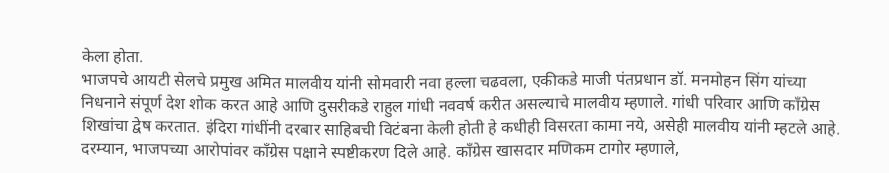केला होता.
भाजपचे आयटी सेलचे प्रमुख अमित मालवीय यांनी सोमवारी नवा हल्ला चढवला, एकीकडे माजी पंतप्रधान डॉ. मनमोहन सिंग यांच्या निधनाने संपूर्ण देश शोक करत आहे आणि दुसरीकडे राहुल गांधी नववर्ष करीत असल्याचे मालवीय म्हणाले. गांधी परिवार आणि काँग्रेस शिखांचा द्वेष करतात. इंदिरा गांधींनी दरबार साहिबची विटंबना केली होती हे कधीही विसरता कामा नये, असेही मालवीय यांनी म्हटले आहे.
दरम्यान, भाजपच्या आरोपांवर काँग्रेस पक्षाने स्पष्टीकरण दिले आहे. काँग्रेस खासदार मणिकम टागोर म्हणाले,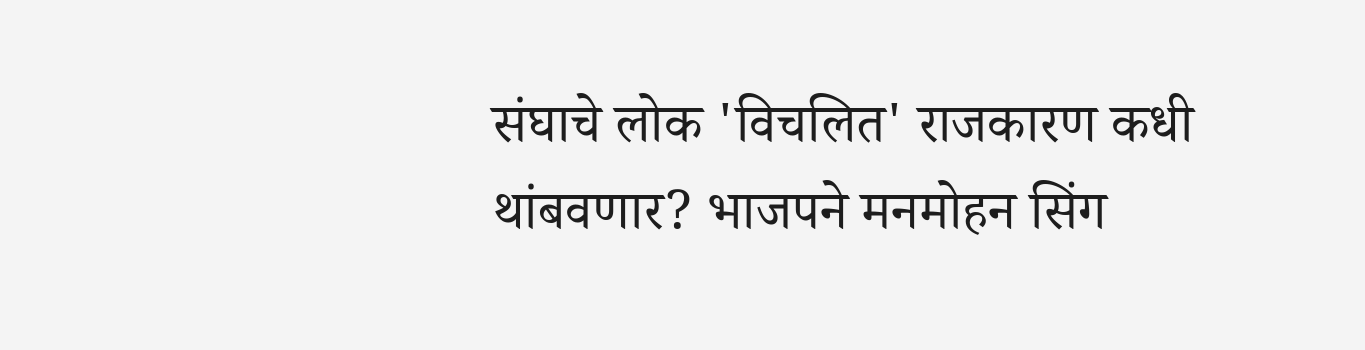संघाचे लोक 'विचलित' राजकारण कधी थांबवणार? भाजपने मनमोहन सिंग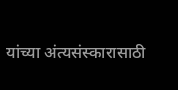यांच्या अंत्यसंस्कारासाठी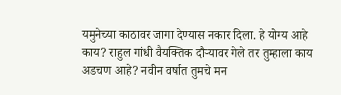यमुनेच्या काठावर जागा देण्यास नकार दिला. हे योग्य आहे काय? राहुल गांधी वैयक्तिक दौऱ्यावर गेले तर तुम्हाला काय अडचण आहे? नवीन वर्षात तुमचे मन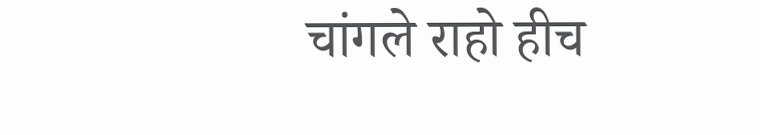चांगले राहो हीच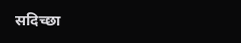सदिच्छा